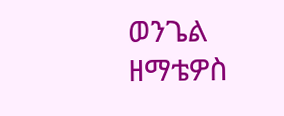ወንጌል ዘማቴዎስ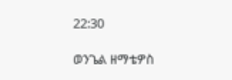22:30

ወንጌል ዘማቴዎስ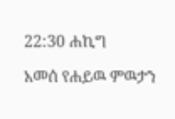22:30 ሐኪግ

አመሰ የሐይዉ ምዉታን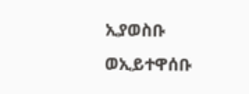ኢያወስቡ ወኢይተዋሰቡ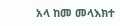አላ ከመ መላእክተ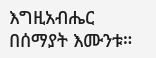እግዚአብሔር በሰማያት እሙንቱ።